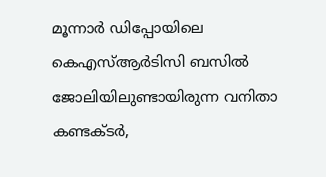മൂന്നാർ ഡിപ്പോയിലെ കെഎസ്ആർടിസി ബസിൽ ജോലിയിലുണ്ടായിരുന്ന വനിതാ കണ്ടക്ടർ,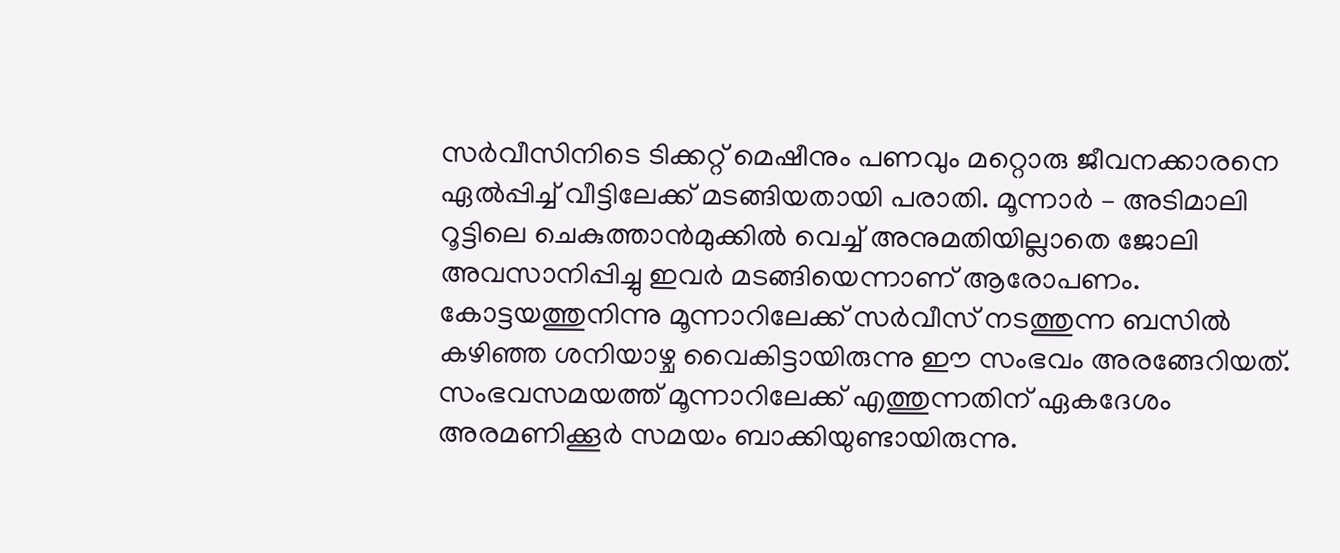സർവീസിനിടെ ടിക്കറ്റ് മെഷീനും പണവും മറ്റൊരു ജീവനക്കാരനെ ഏൽപ്പിച്ച് വീട്ടിലേക്ക് മടങ്ങിയതായി പരാതി. മൂന്നാർ – അടിമാലി റൂട്ടിലെ ചെകുത്താൻമുക്കിൽ വെച്ച് അനുമതിയില്ലാതെ ജോലി അവസാനിപ്പിച്ചു ഇവർ മടങ്ങിയെന്നാണ് ആരോപണം.
കോട്ടയത്തുനിന്നു മൂന്നാറിലേക്ക് സർവീസ് നടത്തുന്ന ബസിൽ കഴിഞ്ഞ ശനിയാഴ്ച വൈകിട്ടായിരുന്നു ഈ സംഭവം അരങ്ങേറിയത്. സംഭവസമയത്ത് മൂന്നാറിലേക്ക് എത്തുന്നതിന് ഏകദേശം അരമണിക്കൂർ സമയം ബാക്കിയുണ്ടായിരുന്നു.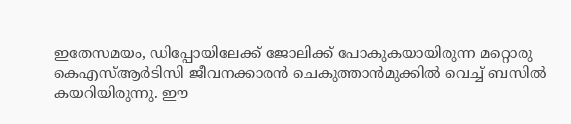ഇതേസമയം, ഡിപ്പോയിലേക്ക് ജോലിക്ക് പോകുകയായിരുന്ന മറ്റൊരു കെഎസ്ആർടിസി ജീവനക്കാരൻ ചെകുത്താൻമുക്കിൽ വെച്ച് ബസിൽ കയറിയിരുന്നു. ഈ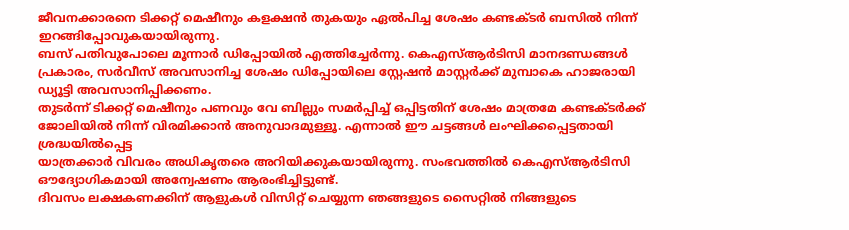ജീവനക്കാരനെ ടിക്കറ്റ് മെഷീനും കളക്ഷൻ തുകയും ഏൽപിച്ച ശേഷം കണ്ടക്ടർ ബസിൽ നിന്ന് ഇറങ്ങിപ്പോവുകയായിരുന്നു.
ബസ് പതിവുപോലെ മൂന്നാർ ഡിപ്പോയിൽ എത്തിച്ചേർന്നു. കെഎസ്ആർടിസി മാനദണ്ഡങ്ങൾ പ്രകാരം, സർവീസ് അവസാനിച്ച ശേഷം ഡിപ്പോയിലെ സ്റ്റേഷൻ മാസ്റ്റർക്ക് മുമ്പാകെ ഹാജരായി ഡ്യൂട്ടി അവസാനിപ്പിക്കണം.
തുടർന്ന് ടിക്കറ്റ് മെഷീനും പണവും വേ ബില്ലും സമർപ്പിച്ച് ഒപ്പിട്ടതിന് ശേഷം മാത്രമേ കണ്ടക്ടർക്ക് ജോലിയിൽ നിന്ന് വിരമിക്കാൻ അനുവാദമുള്ളൂ. എന്നാൽ ഈ ചട്ടങ്ങൾ ലംഘിക്കപ്പെട്ടതായി ശ്രദ്ധയിൽപ്പെട്ട
യാത്രക്കാർ വിവരം അധികൃതരെ അറിയിക്കുകയായിരുന്നു. സംഭവത്തിൽ കെഎസ്ആർടിസി ഔദ്യോഗികമായി അന്വേഷണം ആരംഭിച്ചിട്ടുണ്ട്.
ദിവസം ലക്ഷകണക്കിന് ആളുകൾ വിസിറ്റ് ചെയ്യുന്ന ഞങ്ങളുടെ സൈറ്റിൽ നിങ്ങളുടെ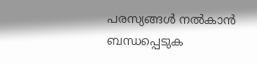പരസ്യങ്ങൾ നൽകാൻ ബന്ധപ്പെടുക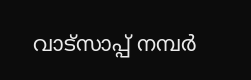വാട്സാപ്പ് നമ്പർ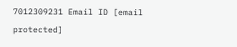7012309231 Email ID [email protected]